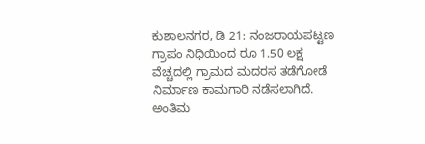ಕುಶಾಲನಗರ, ಡಿ 21: ನಂಜರಾಯಪಟ್ಟಣ ಗ್ರಾಪಂ ನಿಧಿಯಿಂದ ರೂ 1.50 ಲಕ್ಷ ವೆಚ್ಚದಲ್ಲಿ ಗ್ರಾಮದ ಮದರಸ ತಡೆಗೋಡೆ ನಿರ್ಮಾಣ ಕಾಮಗಾರಿ ನಡೆಸಲಾಗಿದೆ. ಅಂತಿಮ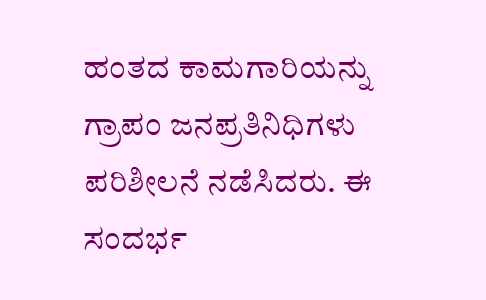ಹಂತದ ಕಾಮಗಾರಿಯನ್ನು ಗ್ರಾಪಂ ಜನಪ್ರತಿನಿಧಿಗಳು ಪರಿಶೀಲನೆ ನಡೆಸಿದರು. ಈ ಸಂದರ್ಭ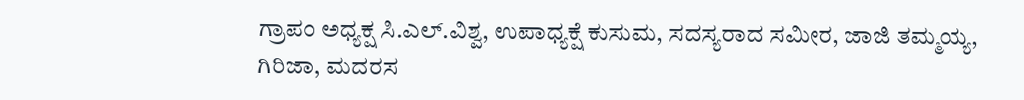ಗ್ರಾಪಂ ಅಧ್ಯಕ್ಷ ಸಿ.ಎಲ್.ವಿಶ್ವ, ಉಪಾಧ್ಯಕ್ಷೆ ಕುಸುಮ, ಸದಸ್ಯರಾದ ಸಮೀರ, ಜಾಜಿ ತಮ್ಮಯ್ಯ, ಗಿರಿಜಾ, ಮದರಸ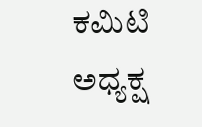ಕಮಿಟಿ ಅಧ್ಯಕ್ಷ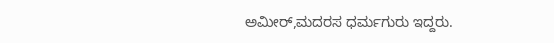ಅಮೀರ್,ಮದರಸ ಧರ್ಮಗುರು ಇದ್ದರು.